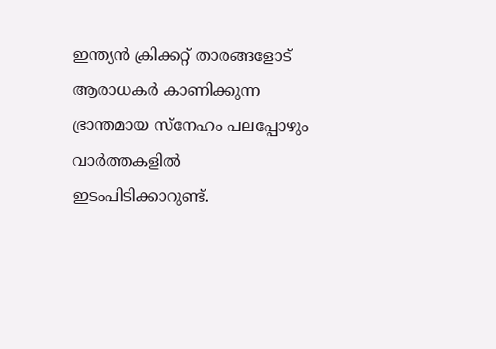ഇന്ത്യൻ ക്രിക്കറ്റ് താരങ്ങളോട് ആരാധകർ കാണിക്കുന്ന ഭ്രാന്തമായ സ്നേഹം പലപ്പോഴും വാർത്തകളിൽ ഇടംപിടിക്കാറുണ്ട്.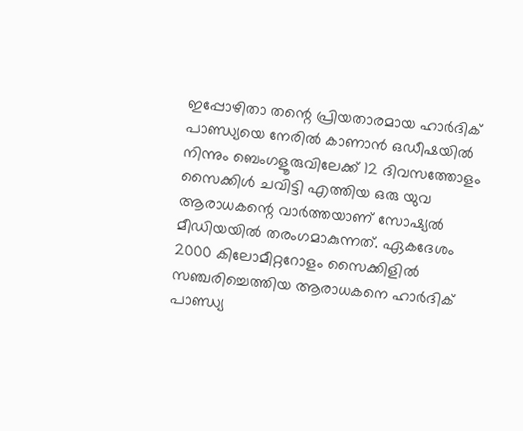ഇപ്പോഴിതാ തന്റെ പ്രിയതാരമായ ഹാർദിക് പാണ്ഡ്യയെ നേരിൽ കാണാൻ ഒഡീഷയിൽ നിന്നും ബെംഗളൂരുവിലേക്ക് 12 ദിവസത്തോളം സൈക്കിൾ ചവിട്ടി എത്തിയ ഒരു യുവ ആരാധകന്റെ വാർത്തയാണ് സോഷ്യൽ മീഡിയയിൽ തരംഗമാകുന്നത്. ഏകദേശം 2000 കിലോമീറ്ററോളം സൈക്കിളിൽ സഞ്ചരിച്ചെത്തിയ ആരാധകനെ ഹാർദിക് പാണ്ഡ്യ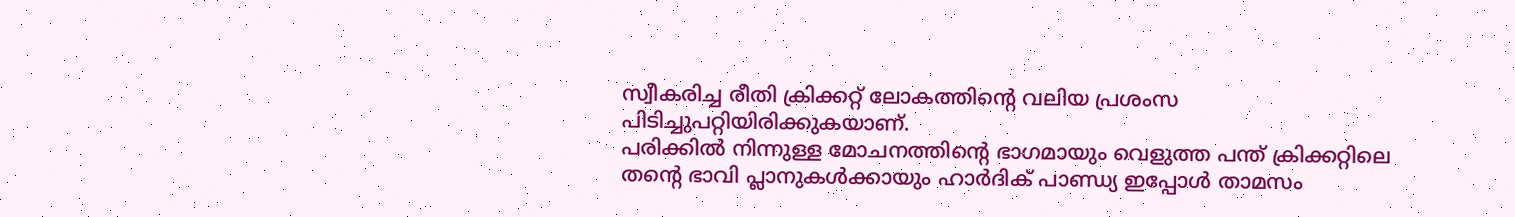സ്വീകരിച്ച രീതി ക്രിക്കറ്റ് ലോകത്തിന്റെ വലിയ പ്രശംസ പിടിച്ചുപറ്റിയിരിക്കുകയാണ്.
പരിക്കിൽ നിന്നുള്ള മോചനത്തിന്റെ ഭാഗമായും വെളുത്ത പന്ത് ക്രിക്കറ്റിലെ തന്റെ ഭാവി പ്ലാനുകൾക്കായും ഹാർദിക് പാണ്ഡ്യ ഇപ്പോൾ താമസം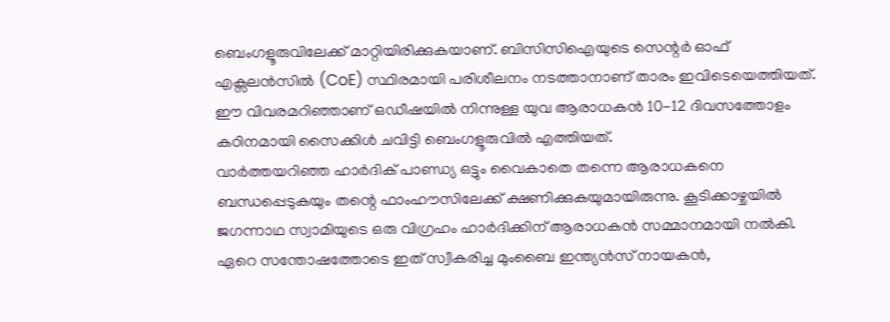ബെംഗളൂരുവിലേക്ക് മാറ്റിയിരിക്കുകയാണ്. ബിസിസിഐയുടെ സെന്റർ ഓഫ് എക്സലൻസിൽ (CoE) സ്ഥിരമായി പരിശീലനം നടത്താനാണ് താരം ഇവിടെയെത്തിയത്. ഈ വിവരമറിഞ്ഞാണ് ഒഡീഷയിൽ നിന്നുള്ള യുവ ആരാധകൻ 10-12 ദിവസത്തോളം കഠിനമായി സൈക്കിൾ ചവിട്ടി ബെംഗളൂരുവിൽ എത്തിയത്.
വാർത്തയറിഞ്ഞ ഹാർദിക് പാണ്ഡ്യ ഒട്ടും വൈകാതെ തന്നെ ആരാധകനെ ബന്ധപ്പെടുകയും തന്റെ ഫാംഹൗസിലേക്ക് ക്ഷണിക്കുകയുമായിരുന്നു. കൂടിക്കാഴ്ചയിൽ ജഗന്നാഥ സ്വാമിയുടെ ഒരു വിഗ്രഹം ഹാർദിക്കിന് ആരാധകൻ സമ്മാനമായി നൽകി. ഏറെ സന്തോഷത്തോടെ ഇത് സ്വീകരിച്ച മുംബൈ ഇന്ത്യൻസ് നായകൻ,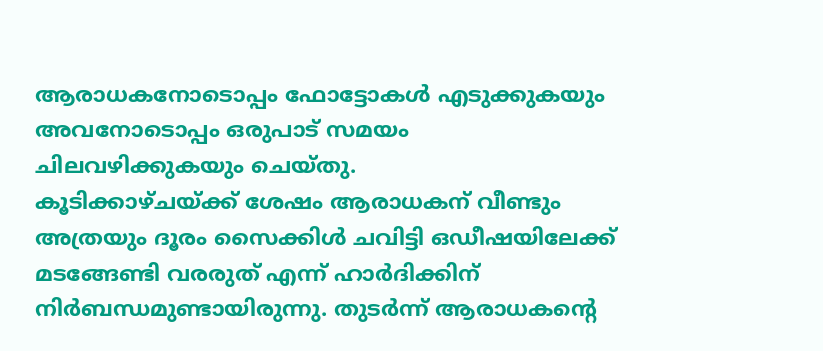ആരാധകനോടൊപ്പം ഫോട്ടോകൾ എടുക്കുകയും അവനോടൊപ്പം ഒരുപാട് സമയം ചിലവഴിക്കുകയും ചെയ്തു.
കൂടിക്കാഴ്ചയ്ക്ക് ശേഷം ആരാധകന് വീണ്ടും അത്രയും ദൂരം സൈക്കിൾ ചവിട്ടി ഒഡീഷയിലേക്ക് മടങ്ങേണ്ടി വരരുത് എന്ന് ഹാർദിക്കിന് നിർബന്ധമുണ്ടായിരുന്നു. തുടർന്ന് ആരാധകന്റെ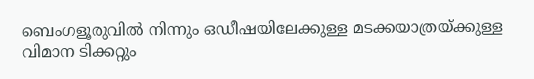ബെംഗളൂരുവിൽ നിന്നും ഒഡീഷയിലേക്കുള്ള മടക്കയാത്രയ്ക്കുള്ള വിമാന ടിക്കറ്റും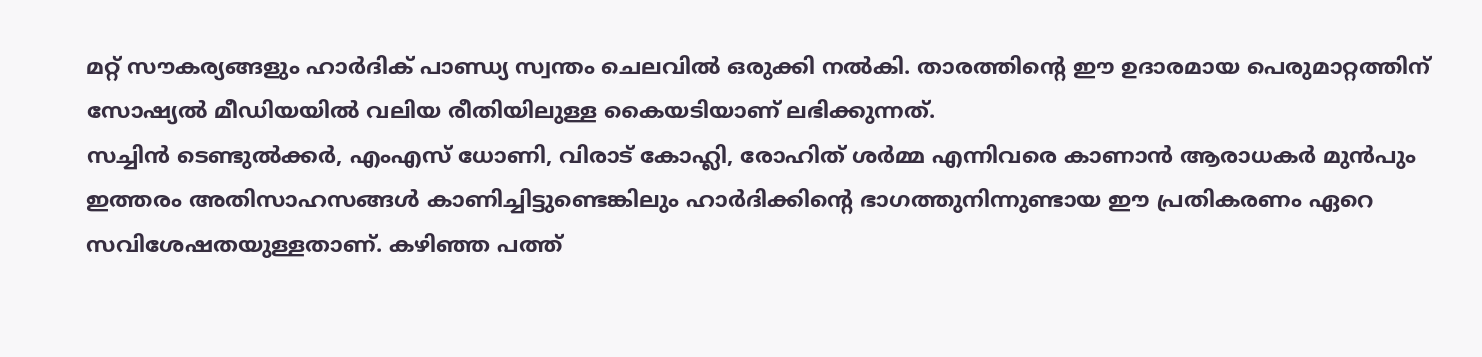മറ്റ് സൗകര്യങ്ങളും ഹാർദിക് പാണ്ഡ്യ സ്വന്തം ചെലവിൽ ഒരുക്കി നൽകി. താരത്തിന്റെ ഈ ഉദാരമായ പെരുമാറ്റത്തിന് സോഷ്യൽ മീഡിയയിൽ വലിയ രീതിയിലുള്ള കൈയടിയാണ് ലഭിക്കുന്നത്.
സച്ചിൻ ടെണ്ടുൽക്കർ, എംഎസ് ധോണി, വിരാട് കോഹ്ലി, രോഹിത് ശർമ്മ എന്നിവരെ കാണാൻ ആരാധകർ മുൻപും ഇത്തരം അതിസാഹസങ്ങൾ കാണിച്ചിട്ടുണ്ടെങ്കിലും ഹാർദിക്കിന്റെ ഭാഗത്തുനിന്നുണ്ടായ ഈ പ്രതികരണം ഏറെ സവിശേഷതയുള്ളതാണ്. കഴിഞ്ഞ പത്ത്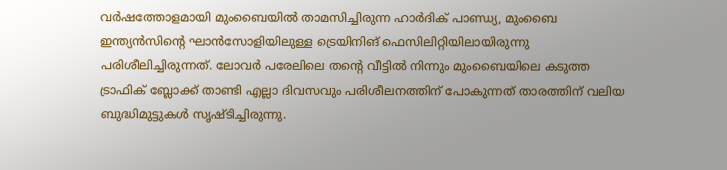വർഷത്തോളമായി മുംബൈയിൽ താമസിച്ചിരുന്ന ഹാർദിക് പാണ്ഡ്യ, മുംബൈ ഇന്ത്യൻസിന്റെ ഘാൻസോളിയിലുള്ള ട്രെയിനിങ് ഫെസിലിറ്റിയിലായിരുന്നു പരിശീലിച്ചിരുന്നത്. ലോവർ പരേലിലെ തന്റെ വീട്ടിൽ നിന്നും മുംബൈയിലെ കടുത്ത ട്രാഫിക് ബ്ലോക്ക് താണ്ടി എല്ലാ ദിവസവും പരിശീലനത്തിന് പോകുന്നത് താരത്തിന് വലിയ ബുദ്ധിമുട്ടുകൾ സൃഷ്ടിച്ചിരുന്നു.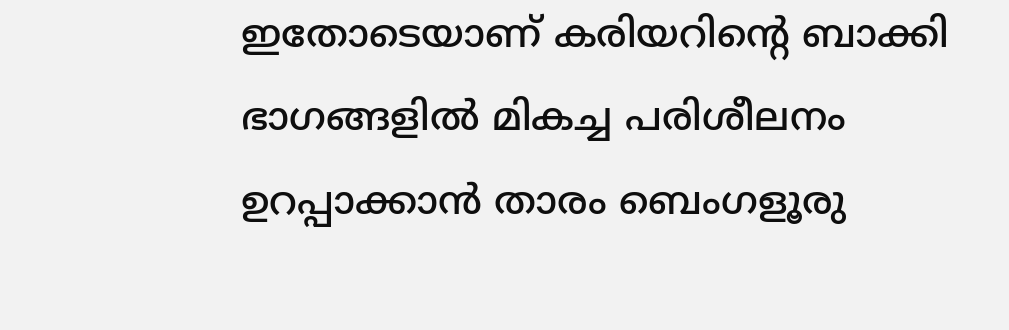ഇതോടെയാണ് കരിയറിന്റെ ബാക്കി ഭാഗങ്ങളിൽ മികച്ച പരിശീലനം ഉറപ്പാക്കാൻ താരം ബെംഗളൂരു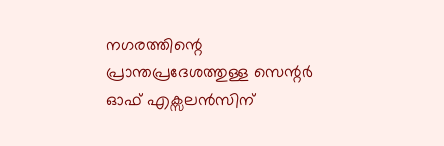നഗരത്തിന്റെ പ്രാന്തപ്രദേശത്തുള്ള സെന്റർ ഓഫ് എക്സലൻസിന്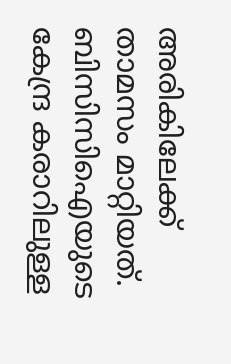അരികിലേക്ക് താമസം മാറ്റിയത്. ബിസിസിഐയുടെ കേന്ദ്ര കരാറിലുള്ള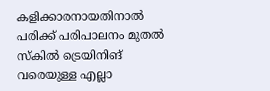കളിക്കാരനായതിനാൽ പരിക്ക് പരിപാലനം മുതൽ സ്കിൽ ട്രെയിനിങ് വരെയുള്ള എല്ലാ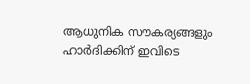ആധുനിക സൗകര്യങ്ങളും ഹാർദിക്കിന് ഇവിടെ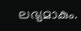ലഭ്യമാകും.